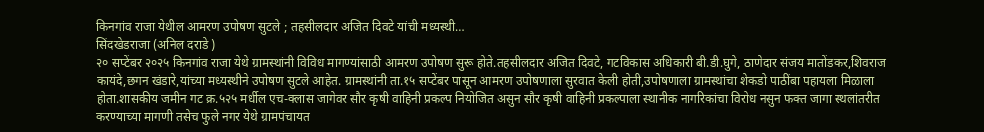किनगांव राजा येथील आमरण उपोषण सुटले ; तहसीलदार अजित दिवटे यांची मध्यस्थी…
सिंदखेडराजा (अनिल दराडे )
२० सप्टेंबर २०२५ किनगांव राजा येथे ग्रामस्थांनी विविध मागण्यांसाठी आमरण उपोषण सुरू होते.तहसीलदार अजित दिवटे, गटविकास अधिकारी बी.डी.घुगे, ठाणेदार संजय मातोंडकर,शिवराज कायंदे,छगन खंडारे,यांच्या मध्यस्थीने उपोषण सुटले आहेत. ग्रामस्थांनी ता.१५ सप्टेंबर पासून आमरण उपोषणाला सुरवात केली होती,उपोषणाला ग्रामस्थांचा शेकडो पाठींबा पहायला मिळाला होता.शासकीय जमीन गट क्र.५२५ मर्धील एच-क्लास जागेवर सौर कृषी वाहिनी प्रकल्प नियोजित असुन सौर कृषी वाहिनी प्रकल्पाला स्थानीक नागरिकांचा विरोध नसुन फक्त जागा स्थलांतरीत करण्याच्या मागणी तसेच फुले नगर येथे ग्रामपंचायत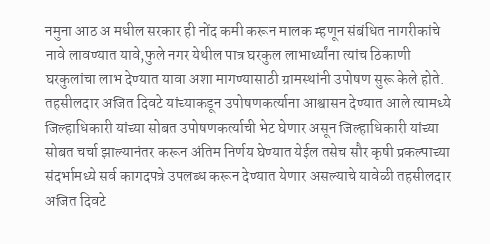नमुना आठ अ मधील सरकार ही नोंद कमी करून मालक म्हणून संबंधित नागरीकांचे नावे लावण्यात यावे,फुले नगर येथील पात्र घरकुल लाभार्थ्यांना त्यांच ठिकाणी घरकुलांचा लाभ देण्यात यावा अशा मागण्यासाठी ग्रामस्थांनी उपोषण सुरू केले होते. तहसीलदार अजित दिवटे यांच्याकडून उपोषणकर्त्याना आश्वासन देण्यात आले त्यामध्ये जिल्हाधिकारी यांच्या सोबत उपोषणकर्त्याची भेट घेणार असून जिल्हाधिकारी यांच्या सोबत चर्चा झाल्यानंतर करून अंतिम निर्णय घेण्यात येईल तसेच सौर कृषी प्रकल्पाच्या संदर्भामध्ये सर्व कागदपत्रे उपलब्ध करून देण्यात येणार असल्याचे यावेळी तहसीलदार अजित दिवटे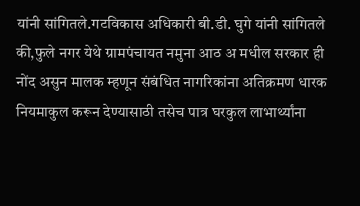यांनी सांगितले.गटविकास अधिकारी बी.डी. घुगे यांनी सांगितले की,फुले नगर येथे ग्रामपंचायत नमुना आठ अ मधील सरकार ही नोंद असुन मालक म्हणून संबंधित नागरिकांना अतिक्रमण धारक नियमाकुल करून देण्यासाठी तसेच पात्र घरकुल लाभार्थ्यांना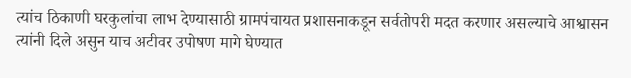त्यांच ठिकाणी घरकुलांचा लाभ देण्यासाठी ग्रामपंचायत प्रशासनाकडून सर्वतोपरी मदत करणार असल्याचे आश्वासन त्यांनी दिले असुन याच अटीवर उपोषण मागे घेण्यात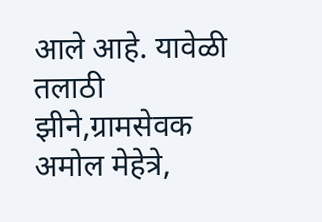आले आहे. यावेळी तलाठी झीने,ग्रामसेवक अमोल मेहेत्रे,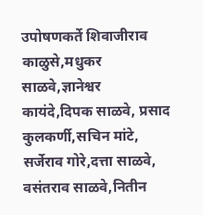उपोषणकर्ते शिवाजीराव काळुसे,मधुकर साळवे,ज्ञानेश्वर कायंदे,दिपक साळवे, प्रसाद कुलकर्णी,सचिन मांटे, सर्जेराव गोरे,दत्ता साळवे, वसंतराव साळवे,नितीन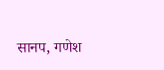सानप, गणेश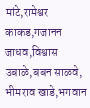मांटे,रामेश्वर काकड,गजानन जाधव,विश्वास उबाळे,बबन साळवे, भीमराव खाडे,भगवान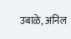उबाळे, अनिल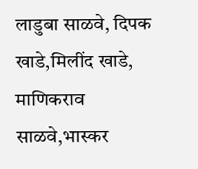लाडुबा साळवे, दिपक खाडे,मिलींद खाडे, माणिकराव साळवे,भास्कर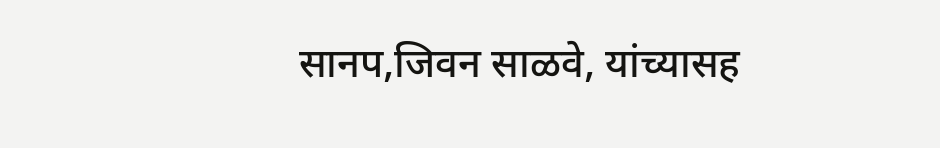सानप,जिवन साळवे, यांच्यासह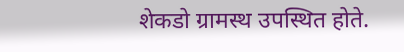शेकडो ग्रामस्थ उपस्थित होते.